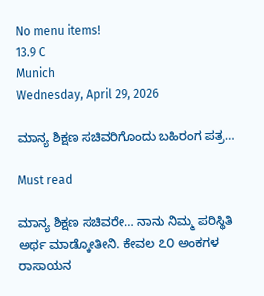No menu items!
13.9 C
Munich
Wednesday, April 29, 2026

ಮಾನ್ಯ ಶಿಕ್ಷಣ ಸಚಿವರಿಗೊಂದು ಬಹಿರಂಗ ಪತ್ರ…

Must read

ಮಾನ್ಯ ಶಿಕ್ಷಣ ಸಚಿವರೇ… ನಾನು ನಿಮ್ಮ ಪರಿಸ್ಥಿತಿ ಅರ್ಥ ಮಾಡ್ಕೋತೀನಿ. ಕೇವಲ ೭೦ ಅಂಕಗಳ ರಾಸಾಯನ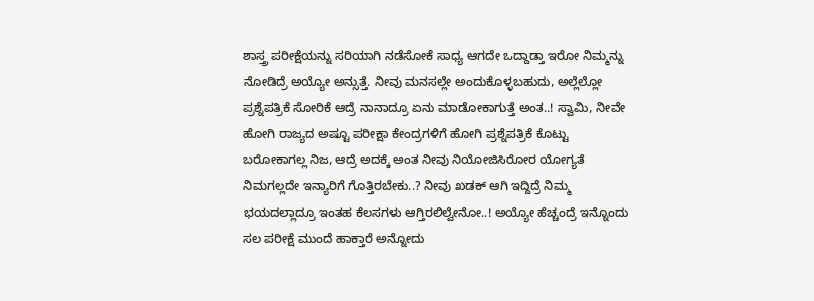ಶಾಸ್ತ್ರ ಪರೀಕ್ಷೆಯನ್ನು ಸರಿಯಾಗಿ ನಡೆಸೋಕೆ ಸಾಧ್ಯ ಆಗದೇ ಒದ್ದಾಡ್ತಾ ಇರೋ ನಿಮ್ಮನ್ನು ನೋಡಿದ್ರೆ ಅಯ್ಯೋ ಅನ್ಸುತ್ತೆ. ನೀವು ಮನಸಲ್ಲೇ ಅಂದುಕೊಳ್ಳಬಹುದು, ಅಲ್ಲೆಲ್ಲೋ ಪ್ರಶ್ನೆಪತ್ರಿಕೆ ಸೋರಿಕೆ ಆದ್ರೆ ನಾನಾದ್ರೂ ಏನು ಮಾಡೋಕಾಗುತ್ತೆ ಅಂತ..! ಸ್ವಾಮಿ, ನೀವೇ ಹೋಗಿ ರಾಜ್ಯದ ಅಷ್ಟೂ ಪರೀಕ್ಷಾ ಕೇಂದ್ರಗಳಿಗೆ ಹೋಗಿ ಪ್ರಶ್ನೆಪತ್ರಿಕೆ ಕೊಟ್ಟು ಬರೋಕಾಗಲ್ಲ ನಿಜ, ಆದ್ರೆ ಅದಕ್ಕೆ ಅಂತ ನೀವು ನಿಯೋಜಿಸಿರೋರ ಯೋಗ್ಯತೆ ನಿಮಗಲ್ಲದೇ ಇನ್ಯಾರಿಗೆ ಗೊತ್ತಿರಬೇಕು..? ನೀವು ಖಡಕ್ ಆಗಿ ಇದ್ದಿದ್ರೆ ನಿಮ್ಮ ಭಯದಲ್ಲಾದ್ರೂ ಇಂತಹ ಕೆಲಸಗಳು ಆಗ್ತಿರಲಿಲ್ವೇನೋ..! ಅಯ್ಯೋ ಹೆಚ್ಚಂದ್ರೆ ಇನ್ನೊಂದು ಸಲ ಪರೀಕ್ಷೆ ಮುಂದೆ ಹಾಕ್ತಾರೆ ಅನ್ನೋದು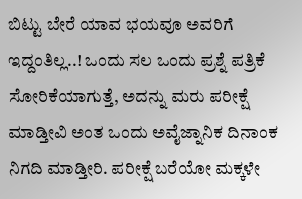ಬಿಟ್ಟು ಬೇರೆ ಯಾವ ಭಯವೂ ಅವರಿಗೆ ಇದ್ದಂತಿಲ್ಲ..! ಒಂದು ಸಲ ಒಂದು ಪ್ರಶ್ನೆ ಪತ್ರಿಕೆ ಸೋರಿಕೆಯಾಗುತ್ತೆ, ಅದನ್ನು ಮರು ಪರೀಕ್ಷೆ ಮಾಡ್ತೀವಿ ಅಂತ ಒಂದು ಅವೈಜ್ನಾನಿಕ ದಿನಾಂಕ ನಿಗದಿ ಮಾಡ್ತೀರಿ. ಪರೀಕ್ಷೆ ಬರೆಯೋ ಮಕ್ಕಳೇ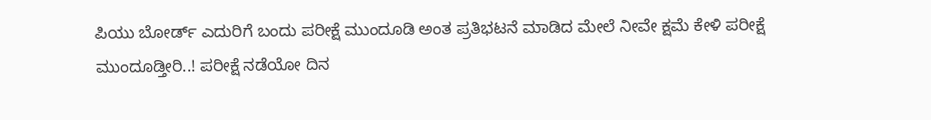ಪಿಯು ಬೋರ್ಡ್ ಎದುರಿಗೆ ಬಂದು ಪರೀಕ್ಷೆ ಮುಂದೂಡಿ ಅಂತ ಪ್ರತಿಭಟನೆ ಮಾಡಿದ ಮೇಲೆ ನೀವೇ ಕ್ಷಮೆ ಕೇಳಿ ಪರೀಕ್ಷೆ ಮುಂದೂಡ್ತೀರಿ..! ಪರೀಕ್ಷೆ ನಡೆಯೋ ದಿನ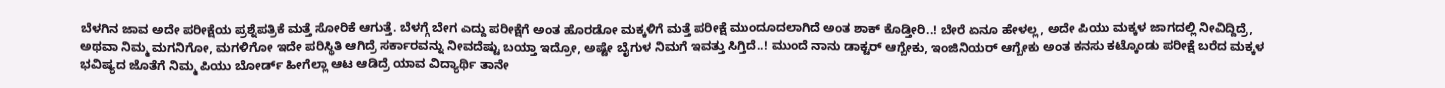ಬೆಳಗಿನ ಜಾವ ಅದೇ ಪರೀಕ್ಷೆಯ ಪ್ರಶ್ನೆಪತ್ರಿಕೆ ಮತ್ತೆ ಸೋರಿಕೆ ಆಗುತ್ತೆ. ಬೆಳಗ್ಗೆ ಬೇಗ ಎದ್ದು ಪರೀಕ್ಷೆಗೆ ಅಂತ ಹೊರಡೋ ಮಕ್ಕಳಿಗೆ ಮತ್ತೆ ಪರೀಕ್ಷೆ ಮುಂದೂದಲಾಗಿದೆ ಅಂತ ಶಾಕ್ ಕೊಡ್ತೀರಿ..! ಬೇರೆ ಏನೂ ಹೇಳಲ್ಲ, ಅದೇ ಪಿಯು ಮಕ್ಕಳ ಜಾಗದಲ್ಲಿ ನೀವಿದ್ದಿದ್ರೆ, ಅಥವಾ ನಿಮ್ಮ ಮಗನಿಗೋ, ಮಗಳಿಗೋ ಇದೇ ಪರಿಸ್ಥಿತಿ ಆಗಿದ್ರೆ ಸರ್ಕಾರವನ್ನು ನೀವದೆಷ್ಟು ಬಯ್ತಾ ಇದ್ರೋ, ಅಷ್ಟೇ ಬೈಗುಳ ನಿಮಗೆ ಇವತ್ತು ಸಿಗ್ತಿದೆ..! ಮುಂದೆ ನಾನು ಡಾಕ್ಟರ್ ಆಗ್ಬೇಕು, ಇಂಜಿನಿಯರ್ ಆಗ್ಬೇಕು ಅಂತ ಕನಸು ಕಟ್ಕೊಂಡು ಪರೀಕ್ಷೆ ಬರೆದ ಮಕ್ಕಳ ಭವಿಷ್ಯದ ಜೊತೆಗೆ ನಿಮ್ಮ ಪಿಯು ಬೋರ್ಡ್ ಹೀಗೆಲ್ಲಾ ಆಟ ಆಡಿದ್ರೆ ಯಾವ ವಿದ್ಯಾರ್ಥಿ ತಾನೇ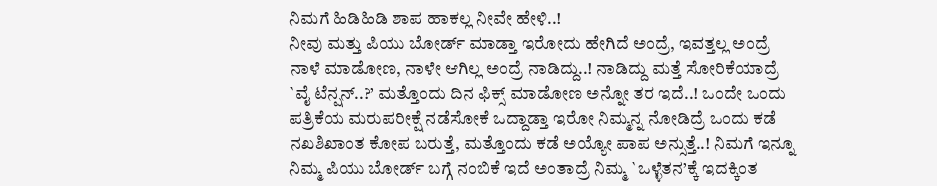ನಿಮಗೆ ಹಿಡಿಹಿಡಿ ಶಾಪ ಹಾಕಲ್ಲ ನೀವೇ ಹೇಳಿ..!
ನೀವು ಮತ್ತು ಪಿಯು ಬೋರ್ಡ್ ಮಾಡ್ತಾ ಇರೋದು ಹೇಗಿದೆ ಅಂದ್ರೆ, ಇವತ್ತಲ್ಲ ಅಂದ್ರೆ ನಾಳೆ ಮಾಡೋಣ, ನಾಳೇ ಆಗಿಲ್ಲ ಅಂದ್ರೆ ನಾಡಿದ್ದು..! ನಾಡಿದ್ದು ಮತ್ತೆ ಸೋರಿಕೆಯಾದ್ರೆ `ವೈ ಟೆನ್ಷನ್..?’ ಮತ್ತೊಂದು ದಿನ ಫಿಕ್ಸ್ ಮಾಡೋಣ ಅನ್ನೋ ತರ ಇದೆ..! ಒಂದೇ ಒಂದು ಪತ್ರಿಕೆಯ ಮರುಪರೀಕ್ಷೆ ನಡೆಸೋಕೆ ಒದ್ದಾಡ್ತಾ ಇರೋ ನಿಮ್ಮನ್ನ ನೋಡಿದ್ರೆ ಒಂದು ಕಡೆ ನಖಶಿಖಾಂತ ಕೋಪ ಬರುತ್ತೆ, ಮತ್ತೊಂದು ಕಡೆ ಅಯ್ಯೋ ಪಾಪ ಅನ್ಸುತ್ತೆ..! ನಿಮಗೆ ಇನ್ನೂ ನಿಮ್ಮ ಪಿಯು ಬೋರ್ಡ್ ಬಗ್ಗೆ ನಂಬಿಕೆ ಇದೆ ಅಂತಾದ್ರೆ ನಿಮ್ಮ `ಒಳ್ಳೆತನ’ಕ್ಕೆ ಇದಕ್ಕಿಂತ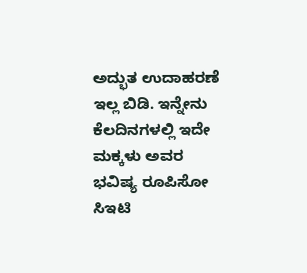ಅದ್ಭುತ ಉದಾಹರಣೆ ಇಲ್ಲ ಬಿಡಿ. ಇನ್ನೇನು ಕೆಲದಿನಗಳಲ್ಲಿ ಇದೇ ಮಕ್ಕಳು ಅವರ ಭವಿಷ್ಯ ರೂಪಿಸೋ ಸಿಇಟಿ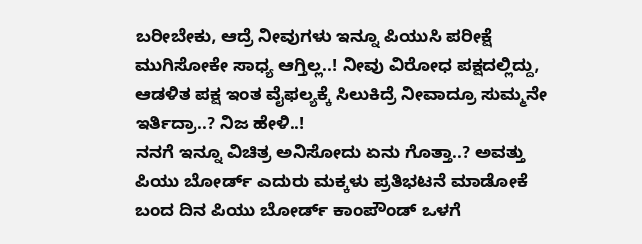ಬರೀಬೇಕು, ಆದ್ರೆ ನೀವುಗಳು ಇನ್ನೂ ಪಿಯುಸಿ ಪರೀಕ್ಷೆ ಮುಗಿಸೋಕೇ ಸಾಧ್ಯ ಆಗ್ತಿಲ್ಲ..! ನೀವು ವಿರೋಧ ಪಕ್ಷದಲ್ಲಿದ್ದು, ಆಡಳಿತ ಪಕ್ಷ ಇಂತ ವೈಫಲ್ಯಕ್ಕೆ ಸಿಲುಕಿದ್ರೆ ನೀವಾದ್ರೂ ಸುಮ್ಮನೇ ಇರ್ತಿದ್ರಾ..? ನಿಜ ಹೇಳಿ..!
ನನಗೆ ಇನ್ನೂ ವಿಚಿತ್ರ ಅನಿಸೋದು ಏನು ಗೊತ್ತಾ..? ಅವತ್ತು ಪಿಯು ಬೋರ್ಡ್ ಎದುರು ಮಕ್ಕಳು ಪ್ರತಿಭಟನೆ ಮಾಡೋಕೆ ಬಂದ ದಿನ ಪಿಯು ಬೋರ್ಡ್ ಕಾಂಪೌಂಡ್ ಒಳಗೆ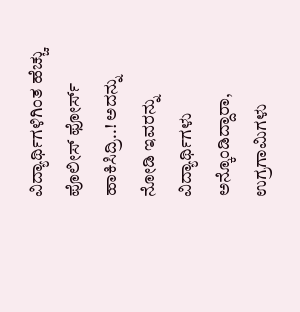ವಿದ್ಯಾರ್ಥಿಗಳಿಗಿಂತ ಹೆಚ್ಚು ಪೊಲೀಸ್ ಫೋರ್ಸ್ ಹಾಕಿಸಿದ್ರಿ..! ಅದನ್ನು ನೋಡಿ ಇವರನ್ನು ವಿದ್ಯಾರ್ಥಿಗಳು ಅನ್ಕೊಂಡಿದ್ದಾರಾ, ಉಗ್ರಗಾಮಿಗಳು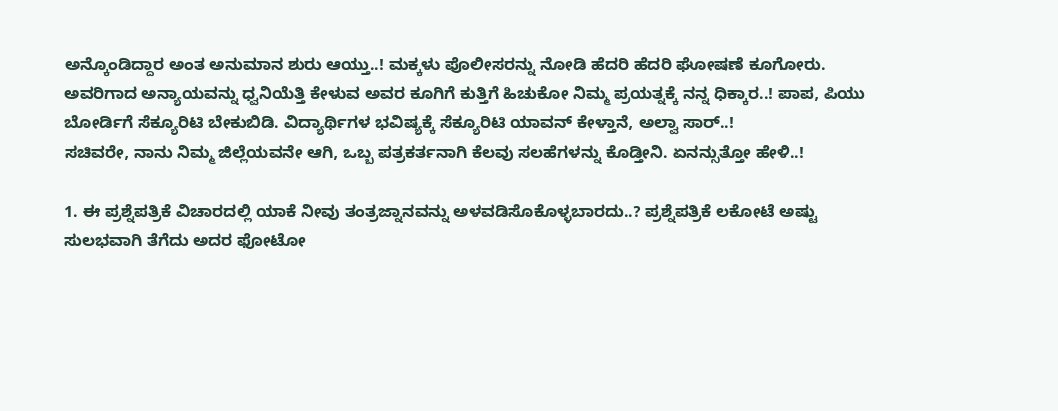ಅನ್ಕೊಂಡಿದ್ದಾರ ಅಂತ ಅನುಮಾನ ಶುರು ಆಯ್ತು..! ಮಕ್ಕಳು ಪೊಲೀಸರನ್ನು ನೋಡಿ ಹೆದರಿ ಹೆದರಿ ಘೋಷಣೆ ಕೂಗೋರು. ಅವರಿಗಾದ ಅನ್ಯಾಯವನ್ನು ಧ್ವನಿಯೆತ್ತಿ ಕೇಳುವ ಅವರ ಕೂಗಿಗೆ ಕುತ್ತಿಗೆ ಹಿಚುಕೋ ನಿಮ್ಮ ಪ್ರಯತ್ನಕ್ಕೆ ನನ್ನ ಧಿಕ್ಕಾರ..! ಪಾಪ, ಪಿಯು ಬೋರ್ಡಿಗೆ ಸೆಕ್ಯೂರಿಟಿ ಬೇಕುಬಿಡಿ. ವಿದ್ಯಾರ್ಥಿಗಳ ಭವಿಷ್ಯಕ್ಕೆ ಸೆಕ್ಯೂರಿಟಿ ಯಾವನ್ ಕೇಳ್ತಾನೆ, ಅಲ್ವಾ ಸಾರ್..!
ಸಚಿವರೇ, ನಾನು ನಿಮ್ಮ ಜಿಲ್ಲೆಯವನೇ ಆಗಿ, ಒಬ್ಬ ಪತ್ರಕರ್ತನಾಗಿ ಕೆಲವು ಸಲಹೆಗಳನ್ನು ಕೊಡ್ತೀನಿ. ಏನನ್ಸುತ್ತೋ ಹೇಳಿ..!

1. ಈ ಪ್ರಶ್ನೆಪತ್ರಿಕೆ ವಿಚಾರದಲ್ಲಿ ಯಾಕೆ ನೀವು ತಂತ್ರಜ್ನಾನವನ್ನು ಅಳವಡಿಸೊಕೊಳ್ಳಬಾರದು..? ಪ್ರಶ್ನೆಪತ್ರಿಕೆ ಲಕೋಟೆ ಅಷ್ಟು ಸುಲಭವಾಗಿ ತೆಗೆದು ಅದರ ಫೋಟೋ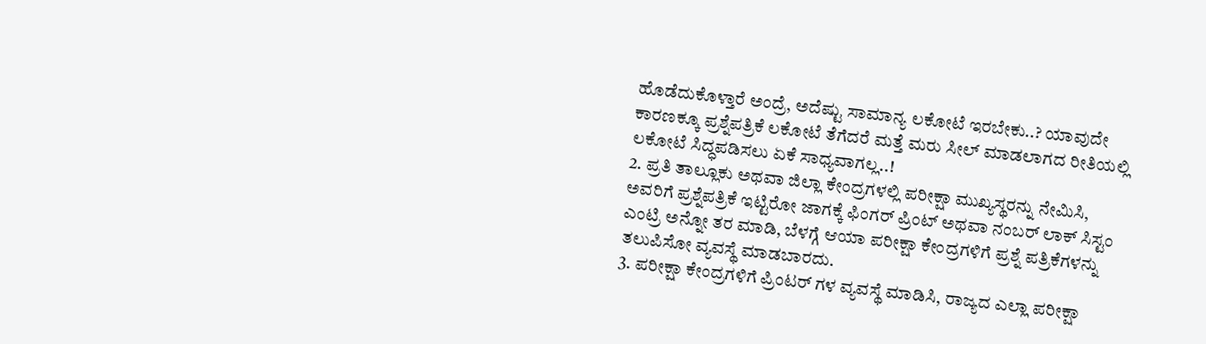ಹೊಡೆದುಕೊಳ್ತಾರೆ ಅಂದ್ರೆ, ಅದೆಷ್ಟು ಸಾಮಾನ್ಯ ಲಕೋಟೆ ಇರಬೇಕು..? ಯಾವುದೇ ಕಾರಣಕ್ಕೂ ಪ್ರಶ್ನೆಪತ್ರಿಕೆ ಲಕೋಟೆ ತೆಗೆದರೆ ಮತ್ತೆ ಮರು ಸೀಲ್ ಮಾಡಲಾಗದ ರೀತಿಯಲ್ಲಿ ಲಕೋಟೆ ಸಿದ್ಧಪಡಿಸಲು ಏಕೆ ಸಾಧ್ಯವಾಗಲ್ಲ..!
2. ಪ್ರತಿ ತಾಲ್ಲೂಕು ಅಥವಾ ಜಿಲ್ಲಾ ಕೇಂದ್ರಗಳಲ್ಲಿ ಪರೀಕ್ಷಾ ಮುಖ್ಯಸ್ಥರನ್ನು ನೇಮಿಸಿ, ಅವರಿಗೆ ಪ್ರಶ್ನೆಪತ್ರಿಕೆ ಇಟ್ಟಿರೋ ಜಾಗಕ್ಕೆ ಫಿಂಗರ್ ಪ್ರಿಂಟ್ ಅಥವಾ ನಂಬರ್ ಲಾಕ್ ಸಿಸ್ಟಂ ಎಂಟ್ರಿ ಅನ್ನೋ ತರ ಮಾಡಿ, ಬೆಳಗ್ಗೆ ಆಯಾ ಪರೀಕ್ಷಾ ಕೇಂದ್ರಗಳಿಗೆ ಪ್ರಶ್ನೆ ಪತ್ರಿಕೆಗಳನ್ನು ತಲುಪಿಸೋ ವ್ಯವಸ್ಥೆ ಮಾಡಬಾರದು.
3. ಪರೀಕ್ಷಾ ಕೇಂದ್ರಗಳಿಗೆ ಪ್ರಿಂಟರ್ ಗಳ ವ್ಯವಸ್ಥೆ ಮಾಡಿಸಿ, ರಾಜ್ಯದ ಎಲ್ಲಾ ಪರೀಕ್ಷಾ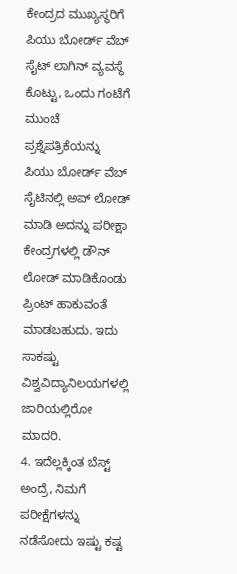ಕೇಂದ್ರದ ಮುಖ್ಯಸ್ಥರಿಗೆ ಪಿಯು ಬೋರ್ಡ್ ವೆಬ್ ಸೈಟ್ ಲಾಗಿನ್ ವ್ಯವಸ್ಥೆ ಕೊಟ್ಟು, ಒಂದು ಗಂಟೆಗೆ ಮುಂಚೆ ಪ್ರಶ್ನೆಪತ್ರಿಕೆಯನ್ನು ಪಿಯು ಬೋರ್ಡ್ ವೆಬ್ ಸೈಟಿನಲ್ಲಿ ಅಪ್ ಲೋಡ್ ಮಾಡಿ ಅದನ್ನು ಪರೀಕ್ಷಾ ಕೇಂದ್ರಗಳಲ್ಲಿ ಡೌನ್ ಲೋಡ್ ಮಾಡಿಕೊಂಡು ಪ್ರಿಂಟ್ ಹಾಕುವಂತೆ ಮಾಡಬಹುದು. ಇದು ಸಾಕಷ್ಟು ವಿಶ್ವವಿದ್ಯಾನಿಲಯಗಳಲ್ಲಿ ಜಾರಿಯಲ್ಲಿರೋ ಮಾದರಿ.
4. ಇದೆಲ್ಲಕ್ಕಿಂತ ಬೆಸ್ಟ್ ಅಂದ್ರೆ, ನಿಮಗೆ ಪರೀಕ್ಷೆಗಳನ್ನು ನಡೆಸೋದು ಇಷ್ಟು ಕಷ್ಟ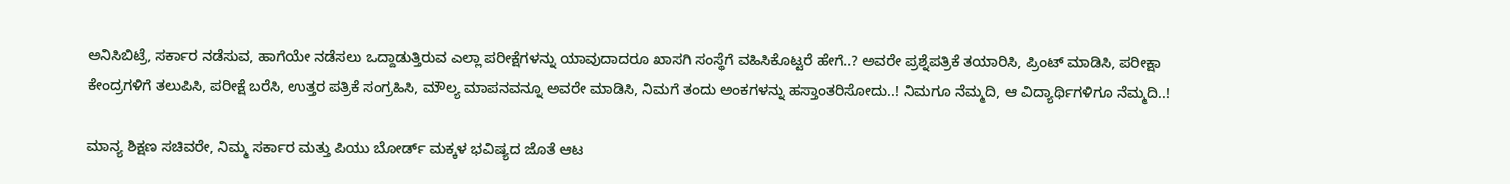ಅನಿಸಿಬಿಟ್ರೆ, ಸರ್ಕಾರ ನಡೆಸುವ, ಹಾಗೆಯೇ ನಡೆಸಲು ಒದ್ದಾಡುತ್ತಿರುವ ಎಲ್ಲಾ ಪರೀಕ್ಷೆಗಳನ್ನು ಯಾವುದಾದರೂ ಖಾಸಗಿ ಸಂಸ್ಥೆಗೆ ವಹಿಸಿಕೊಟ್ಟರೆ ಹೇಗೆ..? ಅವರೇ ಪ್ರಶ್ನೆಪತ್ರಿಕೆ ತಯಾರಿಸಿ, ಪ್ರಿಂಟ್ ಮಾಡಿಸಿ, ಪರೀಕ್ಷಾ ಕೇಂದ್ರಗಳಿಗೆ ತಲುಪಿಸಿ, ಪರೀಕ್ಷೆ ಬರೆಸಿ, ಉತ್ತರ ಪತ್ರಿಕೆ ಸಂಗ್ರಹಿಸಿ, ಮೌಲ್ಯ ಮಾಪನವನ್ನೂ ಅವರೇ ಮಾಡಿಸಿ, ನಿಮಗೆ ತಂದು ಅಂಕಗಳನ್ನು ಹಸ್ತಾಂತರಿಸೋದು..! ನಿಮಗೂ ನೆಮ್ಮದಿ, ಆ ವಿದ್ಯಾರ್ಥಿಗಳಿಗೂ ನೆಮ್ಮದಿ..!

ಮಾನ್ಯ ಶಿಕ್ಷಣ ಸಚಿವರೇ, ನಿಮ್ಮ ಸರ್ಕಾರ ಮತ್ತು ಪಿಯು ಬೋರ್ಡ್ ಮಕ್ಕಳ ಭವಿಷ್ಯದ ಜೊತೆ ಆಟ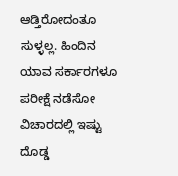ಆಡ್ತಿರೋದಂತೂ ಸುಳ್ಳಲ್ಲ. ಹಿಂದಿನ ಯಾವ ಸರ್ಕಾರಗಳೂ ಪರೀಕ್ಷೆ ನಡೆಸೋ ವಿಚಾರದಲ್ಲಿ ಇಷ್ಟು ದೊಡ್ಡ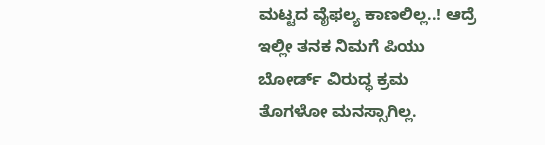ಮಟ್ಟದ ವೈಫಲ್ಯ ಕಾಣಲಿಲ್ಲ..! ಆದ್ರೆ ಇಲ್ಲೀ ತನಕ ನಿಮಗೆ ಪಿಯು ಬೋರ್ಡ್ ವಿರುದ್ಧ ಕ್ರಮ ತೊಗಳೋ ಮನಸ್ಸಾಗಿಲ್ಲ.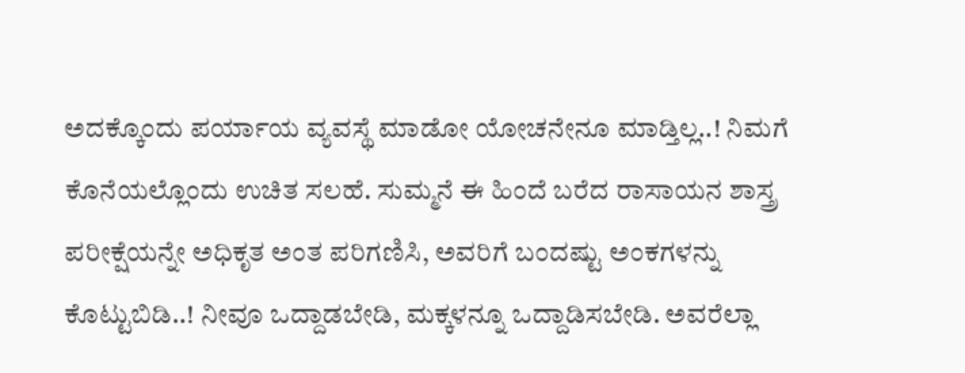ಅದಕ್ಕೊಂದು ಪರ್ಯಾಯ ವ್ಯವಸ್ಥೆ ಮಾಡೋ ಯೋಚನೇನೂ ಮಾಡ್ತಿಲ್ಲ..! ನಿಮಗೆ ಕೊನೆಯಲ್ಲೊಂದು ಉಚಿತ ಸಲಹೆ. ಸುಮ್ಮನೆ ಈ ಹಿಂದೆ ಬರೆದ ರಾಸಾಯನ ಶಾಸ್ತ್ರ ಪರೀಕ್ಷೆಯನ್ನೇ ಅಧಿಕೃತ ಅಂತ ಪರಿಗಣಿಸಿ, ಅವರಿಗೆ ಬಂದಷ್ಟು ಅಂಕಗಳನ್ನು ಕೊಟ್ಟುಬಿಡಿ..! ನೀವೂ ಒದ್ದಾಡಬೇಡಿ, ಮಕ್ಕಳನ್ನೂ ಒದ್ದಾಡಿಸಬೇಡಿ. ಅವರೆಲ್ಲಾ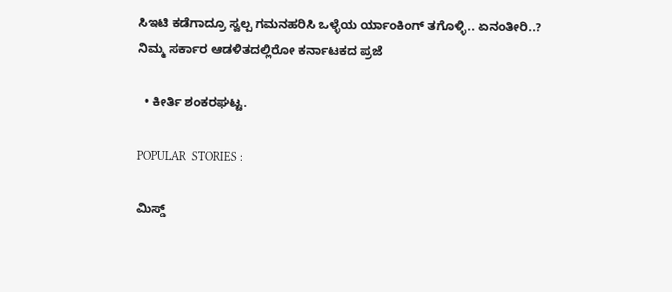ಸಿಇಟಿ ಕಡೆಗಾದ್ರೂ ಸ್ವಲ್ಪ ಗಮನಹರಿಸಿ ಒಳ್ಳೆಯ ರ್ಯಾಂಕಿಂಗ್ ತಗೊಳ್ಳಿ.. ಏನಂತೀರಿ..?
ನಿಮ್ಮ ಸರ್ಕಾರ ಆಡಳಿತದಲ್ಲಿರೋ ಕರ್ನಾಟಕದ ಪ್ರಜೆ

  • ಕೀರ್ತಿ ಶಂಕರಘಟ್ಟ.

POPULAR  STORIES :

ಮಿಸ್ಡ್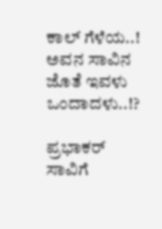ಕಾಲ್ ಗೆಳೆಯ..! ಅವನ ಸಾವಿನ ಜೊತೆ ಇವಳು ಒಂದಾದಳು..!?

ಪ್ರಭಾಕರ್ ಸಾವಿಗೆ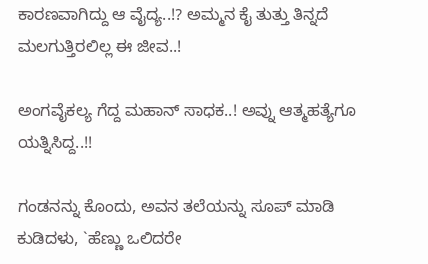ಕಾರಣವಾಗಿದ್ದು ಆ ವೈದ್ಯ..!? ಅಮ್ಮನ ಕೈ ತುತ್ತು ತಿನ್ನದೆ ಮಲಗುತ್ತಿರಲಿಲ್ಲ ಈ ಜೀವ..!

ಅಂಗವೈಕಲ್ಯ ಗೆದ್ದ ಮಹಾನ್ ಸಾಧಕ..! ಅವ್ನು ಆತ್ಮಹತ್ಯೆಗೂ ಯತ್ನಿಸಿದ್ದ..!!

ಗಂಡನನ್ನು ಕೊಂದು, ಅವನ ತಲೆಯನ್ನು ಸೂಪ್ ಮಾಡಿ ಕುಡಿದಳು, `ಹೆಣ್ಣು ಒಲಿದರೇ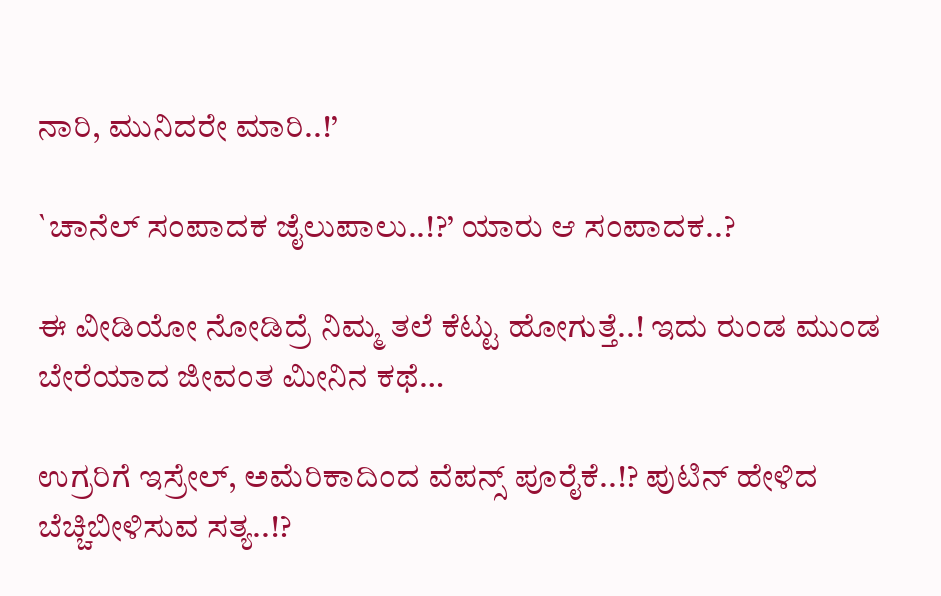ನಾರಿ, ಮುನಿದರೇ ಮಾರಿ..!’

`ಚಾನೆಲ್ ಸಂಪಾದಕ ಜೈಲುಪಾಲು..!?’ ಯಾರು ಆ ಸಂಪಾದಕ..?

ಈ ವೀಡಿಯೋ ನೋಡಿದ್ರೆ ನಿಮ್ಮ ತಲೆ ಕೆಟ್ಟು ಹೋಗುತ್ತೆ..! ಇದು ರುಂಡ ಮುಂಡ ಬೇರೆಯಾದ ಜೀವಂತ ಮೀನಿನ ಕಥೆ…

ಉಗ್ರರಿಗೆ ಇಸ್ರೇಲ್, ಅಮೆರಿಕಾದಿಂದ ವೆಪನ್ಸ್ ಪೂರೈಕೆ..!? ಪುಟಿನ್ ಹೇಳಿದ ಬೆಚ್ಚಿಬೀಳಿಸುವ ಸತ್ಯ..!?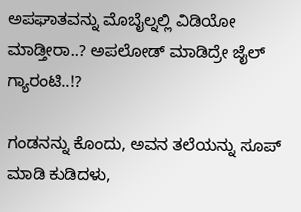ಅಪಘಾತವನ್ನು ಮೊಬೈಲ್ನಲ್ಲಿ ವಿಡಿಯೋ ಮಾಡ್ತೀರಾ..? ಅಪಲೋಡ್ ಮಾಡಿದ್ರೇ ಜೈಲ್ ಗ್ಯಾರಂಟಿ..!?

ಗಂಡನನ್ನು ಕೊಂದು, ಅವನ ತಲೆಯನ್ನು ಸೂಪ್ ಮಾಡಿ ಕುಡಿದಳು,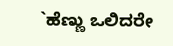`ಹೆಣ್ಣು ಒಲಿದರೇ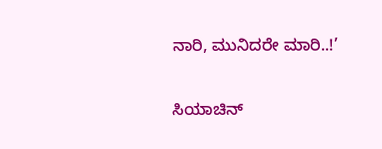ನಾರಿ, ಮುನಿದರೇ ಮಾರಿ..!’

ಸಿಯಾಚಿನ್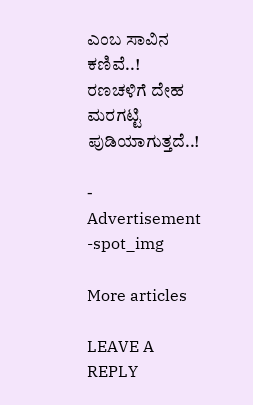ಎಂಬ ಸಾವಿನ ಕಣಿವೆ..! ರಣಚಳಿಗೆ ದೇಹ ಮರಗಟ್ಟಿ ಪುಡಿಯಾಗುತ್ತದೆ..!

- Advertisement -spot_img

More articles

LEAVE A REPLY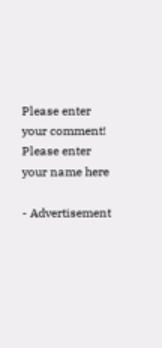Please enter your comment!
Please enter your name here

- Advertisement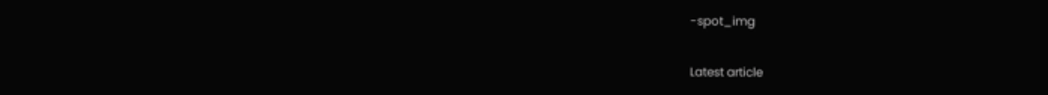-spot_img

Latest article